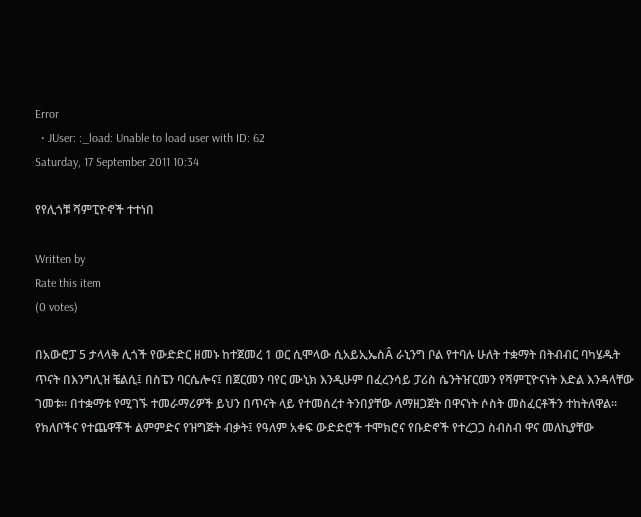Error
  • JUser: :_load: Unable to load user with ID: 62
Saturday, 17 September 2011 10:34

የየሊጎቹ ሻምፒዮኖች ተተነበ

Written by
Rate this item
(0 votes)

በአውሮፓ 5 ታላላቅ ሊጎች የውድድር ዘመኑ ከተጀመረ 1 ወር ሲሞላው ሲአይኢኤስÂ ራኒንግ ቦል የተባሉ ሁለት ተቋማት በትብብር ባካሄዱት ጥናት በእንግሊዝ ቼልሲ፤ በስፔን ባርሴሎና፤ በጀርመን ባየር ሙኒክ እንዲሁም በፈረንሳይ ፓሪስ ሴንትዠርመን የሻምፒዮናነት እድል እንዳላቸው ገመቱ፡፡ በተቋማቱ የሚገኙ ተመራማሪዎች ይህን በጥናት ላይ የተመሰረተ ትንበያቸው ለማዘጋጀት በዋናነት ሶስት መስፈርቶችን ተከትለዋል፡፡ የክለቦችና የተጨዋቾች ልምምድና የዝግጅት ብቃት፤ የዓለም አቀፍ ውድድሮች ተሞክሮና የቡድኖች የተረጋጋ ስብስብ ዋና መለኪያቸው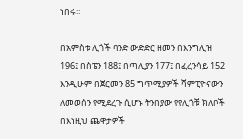ነበሩ፡፡

በአምስቱ ሊጎች ባንድ ውድድር ዘመን በእንግሊዝ 196፤ በስፔን 188፤ በጣሊያን 177፤ በፈረንሳይ 152 እንዲሁም በጀርመን 85 ግጥሚያዎች ሻምፒዮናውን ለመወሰን የሚደረጉ ሲሆኑ ትንበያው የየሊጎቹ ክለቦች በእነዚህ ጨዋታዎች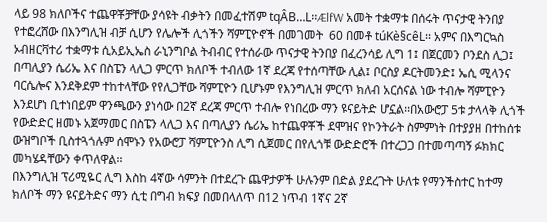ላይ 98 ክለቦችና ተጨዋቾቻቸው ያሳዩት ብቃትን በመፈተሽም tqÂB…L፡፡ÆlfW አመት ተቋማቱ በሰሩት ጥናታዊ ትንበያ የተፎረሸው በእንግሊዝ ብቻ ሲሆን የሌሎች ሊጎችን ሻምፒዮኖች በመገመት  60 በመቶ túKè§cêL፡፡ አምና በእግርኳስ ኦብዘርቫተሪ ተቋማቱ ሲአይኢኤስ ራኒንግቦል ትብብር የተሰራው ጥናታዊ ትንበያ በፈረንሳይ ሊግ 1፤ በጀርመን ቦንደስ ሊጋ፤ በጣሊያን ሴሪኤ እና በስፔን ላሊጋ ምርጥ ክለቦች ተብለው 1ኛ ደረጃ የተሰጣቸው ሊል፤ ቦርስያ ዶርትመንድ፤ ኤሲ ሚላንና ባርሴሎና እንደቅደም ተከተላቸው የየሊጋቸው ሻምፒዮን ቢሆኑም የእንግሊዝ ምርጥ ክለብ አርሰናል ነው ተብሎ ሻምፒዮን እንደሆነ ቢተነበይም ዋንጫውን ያነሳው በ2ኛ ደረጃ ምርጥ ተብሎ የነበረው ማን ዩናይትድ ሆኗል፡፡በአውሮፓ 5ቱ ታላላቅ ሊጎች የውድድር ዘመኑ አጀማመር በስፔን ላሊጋ እና በጣሊያን ሴሪኤ ከተጨዋቾች ደሞዝና የኮንትራት ስምምነት በተያያዘ በተከሰቱ ውዝግቦች ቢስተጓጎሉም ሰሞኑን የአውሮፓ ሻምፒዮንስ ሊግ ሲጀመር በየሊጎቹ ውድድሮች በተረጋጋ በተመጣጣኝ ፉክክር መካሄዳቸውን ቀጥለዋል፡፡
በእንግሊዝ ፕሪሚዬር ሊግ እስከ 4ኛው ሳምንት በተደረጉ ጨዋታዎች ሁሉንም በድል ያደረጉት ሁለቱ የማንችስተር ከተማ ክለቦች ማን ዩናይትድና ማን ሲቲ በግብ ክፍያ በመበላለጥ በ12 ነጥብ 1ኛና 2ኛ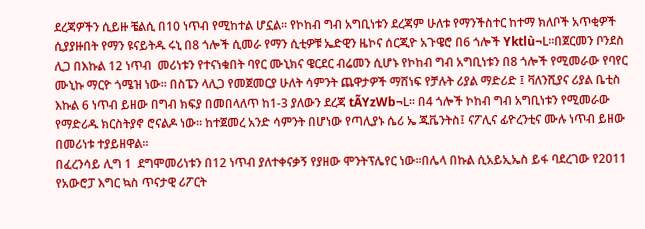ደረጃዎችን ሲይዙ ቼልሲ በ10 ነጥብ የሚከተል ሆኗል፡፡ የኮከብ ግብ አግቢነቱን ደረጃም ሁለቱ የማንችስተር ከተማ ክለቦች አጥቂዎች ሲያያዙበት የማን ዩናይትዱ ሩኒ በ8 ጎሎች ሲመራ የማን ሲቲዎቹ ኤድዊን ዜኮና ሰርጂዮ አጉዌሮ በ6 ጎሎች Yktlù¬L፡፡በጀርመን ቦንደስ ሊጋ በእኩል 12 ነጥብ  መሪነቱን የተናነቁበት ባየር ሙኒክና ዌርደር ብሬመን ሲሆኑ የኮከብ ግብ አግቢነቱን በ8 ጎሎች የሚመራው የባየር ሙኒኩ ማርዮ ጎሜዝ ነው፡፡ በስፔን ላሊጋ የመጀመርያ ሁለት ሳምንት ጨዋታዎች ማሸነፍ የቻሉት ሪያል ማድሪድ ፤ ቫለንሺያና ሪያል ቤቲስ እኩል 6 ነጥብ ይዘው በግብ ክፍያ በመበላለጥ ከ1-3 ያለውን ደረጃ tÃYzWb¬L፡፡ በ4 ጎሎች ኮከብ ግብ አግቢነቱን የሚመራው የማድሪዱ ክርስትያኖ ሮናልዶ ነው፡፡ ከተጀመረ አንድ ሳምንት በሆነው የጣሊያኑ ሴሪ ኤ ጁቬንትስ፤ ናፖሊና ፊዮረንቲና ሙሉ ነጥብ ይዘው በመሪነቱ ተያይዘዋል፡፡
በፈረንሳይ ሊግ 1  ደግሞመሪነቱን በ12 ነጥብ ያለተቀናቃኝ የያዘው ሞንትፕሌየር ነው፡፡በሌላ በኩል ሲአይኢኤስ ይፋ ባደረገው የ2011 የአውሮፓ እግር ኳስ ጥናታዊ ሪፖርት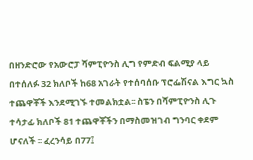በዘንድሮው የአውሮፓ ሻምፒዮንስ ሊግ የምድብ ፍልሚያ ላይ በተሰለፉ 32 ክለቦች ከ68 አገራት የተሰባሰቡ ፕሮፌሽናል እግር ኳስ ተጨዋቾች እንደሚገኙ ተመልክቷል፡፡ ስፔን በሻምፒዮንስ ሊጉ ተሳታፊ ክለቦች 81 ተጨዋቾችን በማስመዝገብ ግንባር ቀደም ሆናለች ፡፡ ፈረንሳይ በ77፤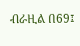ብራዚል በ69፤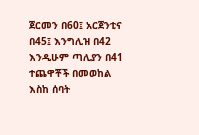ጀርመን በ60፤ አርጀንቲና በ45፤ እንግሊዝ በ42 እንዲሁም ጣሊያን በ41 ተጨዋቾች በመወከል እስከ ሰባት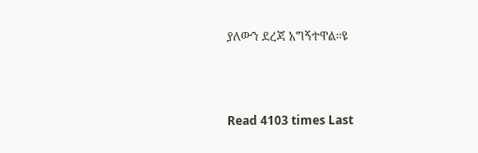ያለውን ደረጃ አግኝተዋል፡፡ዩ



Read 4103 times Last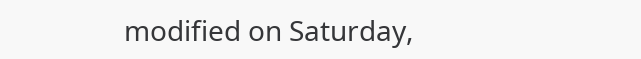modified on Saturday,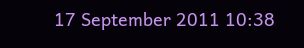17 September 2011 10:38